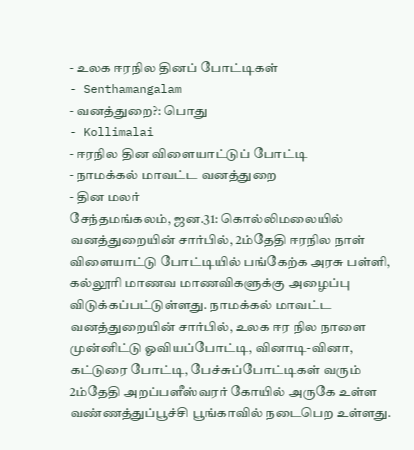- உலக ஈரநில தினப் போட்டிகள்
- Senthamangalam
- வனத்துறை?: பொது
- Kollimalai
- ஈரநில தின விளையாட்டுப் போட்டி
- நாமக்கல் மாவட்ட வனத்துறை
- தின மலர்
சேந்தமங்கலம், ஜன.31: கொல்லிமலையில் வனத்துறையின் சார்பில், 2ம்தேதி ஈரநில நாள் விளையாட்டு போட்டியில் பங்கேற்க அரசு பள்ளி, கல்லூரி மாணவ மாணவிகளுக்கு அழைப்பு விடுக்கப்பட்டுள்ளது. நாமக்கல் மாவட்ட வனத்துறையின் சார்பில், உலக ஈர நில நாளை முன்னிட்டு ஓவியப்போட்டி, வினாடி-வினா, கட்டுரை போட்டி, பேச்சுப்போட்டிகள் வரும் 2ம்தேதி அறப்பளீஸ்வரர் கோயில் அருகே உள்ள வண்ணத்துப்பூச்சி பூங்காவில் நடைபெற உள்ளது.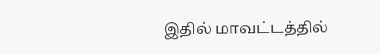இதில் மாவட்டத்தில்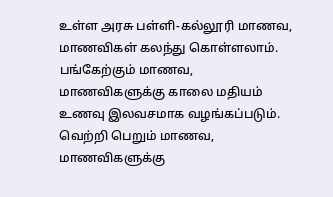உள்ள அரசு பள்ளி-கல்லூரி மாணவ, மாணவிகள் கலந்து கொள்ளலாம். பங்கேற்கும் மாணவ, மாணவிகளுக்கு காலை மதியம் உணவு இலவசமாக வழங்கப்படும். வெற்றி பெறும் மாணவ, மாணவிகளுக்கு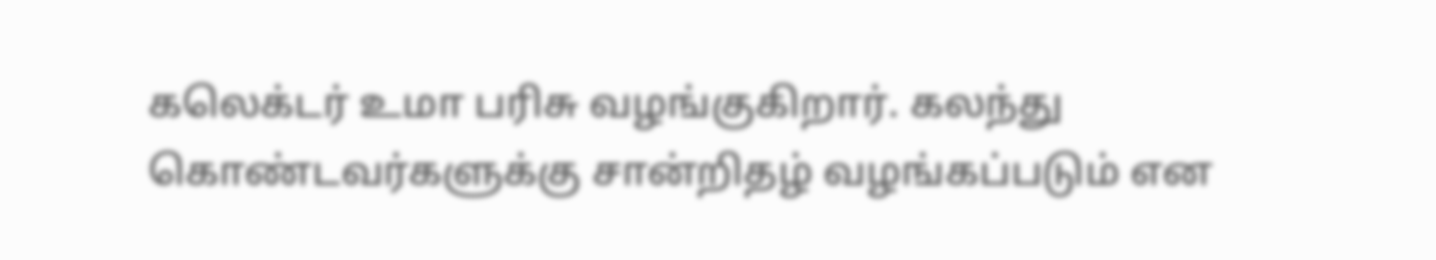கலெக்டர் உமா பரிசு வழங்குகிறார். கலந்து கொண்டவர்களுக்கு சான்றிதழ் வழங்கப்படும் என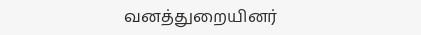வனத்துறையினர்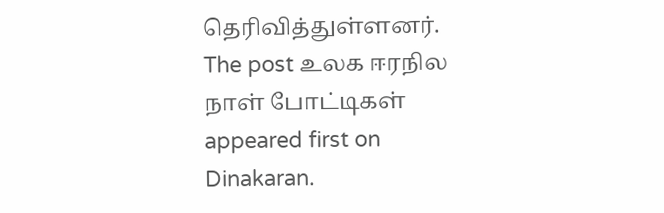தெரிவித்துள்ளனர்.
The post உலக ஈரநில நாள் போட்டிகள் appeared first on Dinakaran.